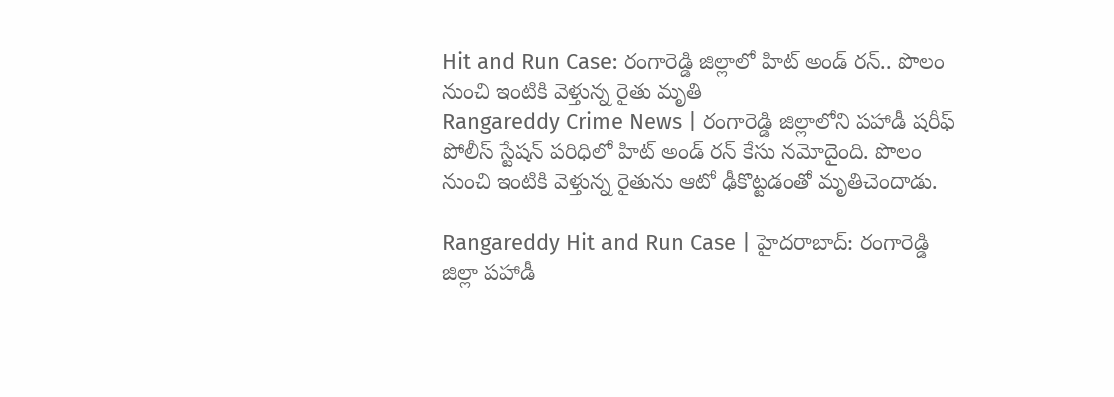Hit and Run Case: రంగారెడ్డి జిల్లాలో హిట్ అండ్ రన్.. పొలం నుంచి ఇంటికి వెళ్తున్న రైతు మృతి
Rangareddy Crime News | రంగారెడ్డి జిల్లాలోని పహాడీ షరీఫ్ పోలీస్ స్టేషన్ పరిధిలో హిట్ అండ్ రన్ కేసు నమోదైంది. పొలం నుంచి ఇంటికి వెళ్తున్న రైతును ఆటో ఢీకొట్టడంతో మృతిచెందాడు.

Rangareddy Hit and Run Case | హైదరాబాద్: రంగారెడ్డి జిల్లా పహాడీ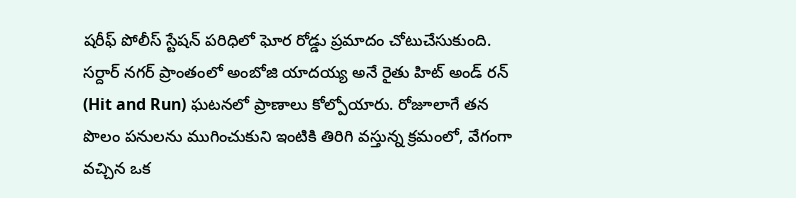షరీఫ్ పోలీస్ స్టేషన్ పరిధిలో ఘోర రోడ్డు ప్రమాదం చోటుచేసుకుంది. సర్దార్ నగర్ ప్రాంతంలో అంబోజి యాదయ్య అనే రైతు హిట్ అండ్ రన్ (Hit and Run) ఘటనలో ప్రాణాలు కోల్పోయారు. రోజూలాగే తన పొలం పనులను ముగించుకుని ఇంటికి తిరిగి వస్తున్న క్రమంలో, వేగంగా వచ్చిన ఒక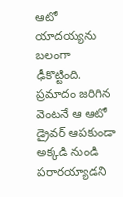ఆటో యాదయ్యను బలంగా ఢీకొట్టింది. ప్రమాదం జరిగిన వెంటనే ఆ ఆటో డ్రైవర్ ఆపకుండా అక్కడి నుండి పరారయ్యాడని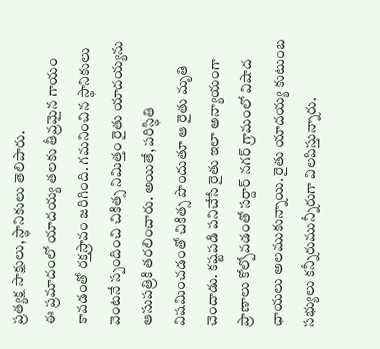ప్రత్యక్ష సాక్షులు, స్థానికులు తెలిపారు.
ఈ ప్రమాదంలో యాదయ్య తలకు తీవ్రమైన గాయం కావడంతో రక్తస్రావం జరిగింది. గమనించిన స్థానికులు వెంటనే స్పందించి చికిత్స నిమిత్తం రైతు యాదయ్యను ఆసుపత్రికి తరలించారు. అయితే, పరిస్థితి విషమించడంతో చికిత్స పొందుతూ ఆ రైతు మృతి చెందాడు. కష్టపడి పనిచేసే రైతు ఇలా అన్యాయంగా ప్రాణాలు కోల్పోవడంతో సర్దార్ నగర్ గ్రామంలో విషాద ఛాయలు అలముకున్నాయి. రైతు యాదయ్య కుటుంబ సభ్యులు కన్నీరుమున్నీరుగా విలపిస్తున్నారు.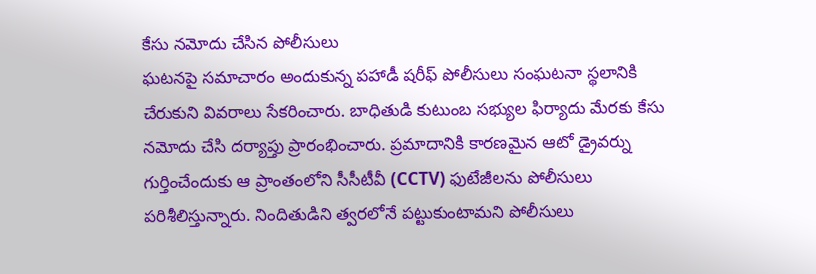కేసు నమోదు చేసిన పోలీసులు
ఘటనపై సమాచారం అందుకున్న పహాడీ షరీఫ్ పోలీసులు సంఘటనా స్థలానికి చేరుకుని వివరాలు సేకరించారు. బాధితుడి కుటుంబ సభ్యుల ఫిర్యాదు మేరకు కేసు నమోదు చేసి దర్యాప్తు ప్రారంభించారు. ప్రమాదానికి కారణమైన ఆటో డ్రైవర్ను గుర్తించేందుకు ఆ ప్రాంతంలోని సీసీటీవీ (CCTV) ఫుటేజీలను పోలీసులు పరిశీలిస్తున్నారు. నిందితుడిని త్వరలోనే పట్టుకుంటామని పోలీసులు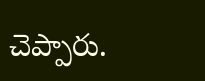చెప్పారు.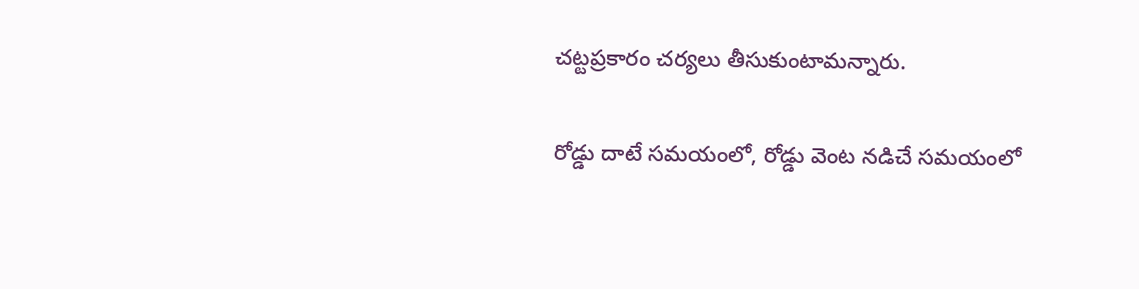చట్టప్రకారం చర్యలు తీసుకుంటామన్నారు.

రోడ్డు దాటే సమయంలో, రోడ్డు వెంట నడిచే సమయంలో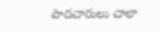పాదచారులు చాలా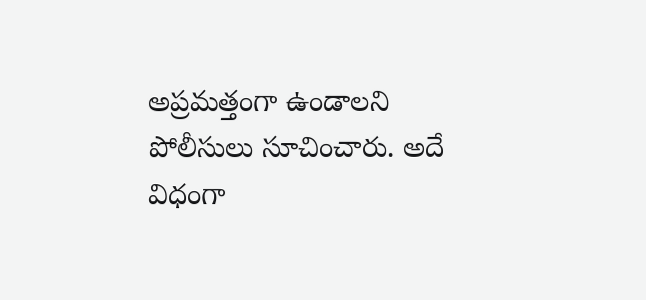అప్రమత్తంగా ఉండాలని పోలీసులు సూచించారు. అదే విధంగా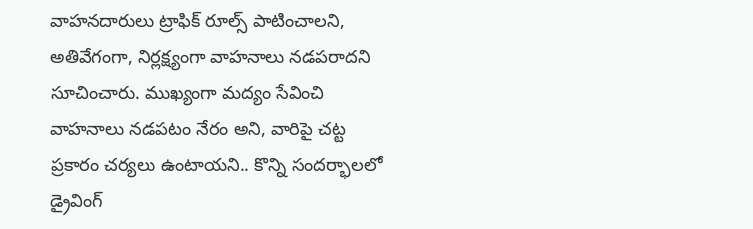వాహనదారులు ట్రాఫిక్ రూల్స్ పాటించాలని, అతివేగంగా, నిర్లక్ష్యంగా వాహనాలు నడపరాదని సూచించారు. ముఖ్యంగా మద్యం సేవించి వాహనాలు నడపటం నేరం అని, వారిపై చట్ట ప్రకారం చర్యలు ఉంటాయని.. కొన్ని సందర్భాలలో డ్రైవింగ్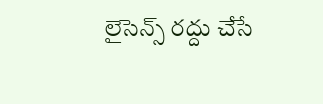లైసెన్స్ రద్దు చేసే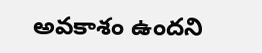అవకాశం ఉందని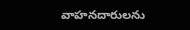వాహనదారులను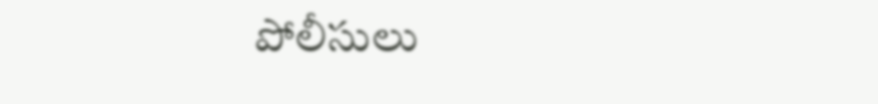పోలీసులు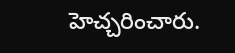హెచ్చరించారు.